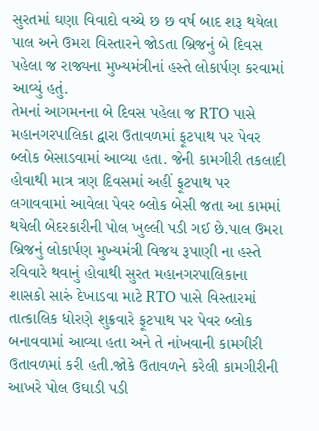સુરતમાં ઘણા વિવાદો વચ્ચે છ છ વર્ષ બાદ શરૂ થયેલા પાલ અને ઉમરા વિસ્તારને જોડતા બ્રિજનું બે દિવસ પહેલા જ રાજ્યના મુખ્યમંત્રીનાં હસ્તે લોકાર્પણ કરવામાં આવ્યું હતું.
તેમનાં આગમનના બે દિવસ પહેલા જ RTO પાસે મહાનગરપાલિકા દ્વારા ઉતાવળમાં ફૂટપાથ પર પેવર બ્લોક બેસાડવામાં આવ્યા હતા. જેની કામગીરી તકલાદી હોવાથી માત્ર ત્રણ દિવસમાં અહીં ફૂટપાથ પર લગાવવામાં આવેલા પેવર બ્લોક બેસી જતા આ કામમાં થયેલી બેદરકારીની પોલ ખુલ્લી પડી ગઈ છે.પાલ ઉમરા બ્રિજનું લોકાર્પણ મુખ્યમંત્રી વિજય રૂપાણી ના હસ્તે રવિવારે થવાનું હોવાથી સુરત મહાનગરપાલિકાના શાસકો સારું દેખાડવા માટે RTO પાસે વિસ્તારમાં તાત્કાલિક ધોરણે શુક્રવારે ફૂટપાથ પર પેવર બ્લોક બનાવવામાં આવ્યા હતા અને તે નાંખવાની કામગીરી ઉતાવળમાં કરી હતી.જોકે ઉતાવળને કરેલી કામગીરીની આખરે પોલ ઉઘાડી પડી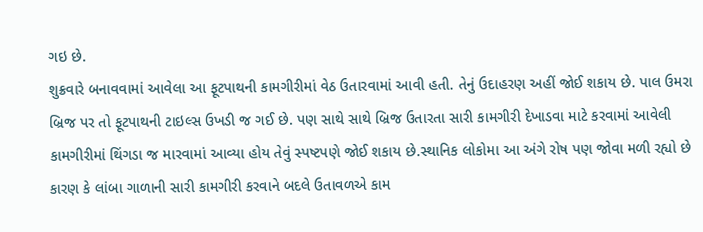ગઇ છે.
શુક્રવારે બનાવવામાં આવેલા આ ફૂટપાથની કામગીરીમાં વેઠ ઉતારવામાં આવી હતી. તેનું ઉદાહરણ અહીં જોઈ શકાય છે. પાલ ઉમરા બ્રિજ પર તો ફૂટપાથની ટાઇલ્સ ઉખડી જ ગઈ છે. પણ સાથે સાથે બ્રિજ ઉતારતા સારી કામગીરી દેખાડવા માટે કરવામાં આવેલી કામગીરીમાં થિંગડા જ મારવામાં આવ્યા હોય તેવું સ્પષ્ટપણે જોઈ શકાય છે.સ્થાનિક લોકોમા આ અંગે રોષ પણ જોવા મળી રહ્યો છે કારણ કે લાંબા ગાળાની સારી કામગીરી કરવાને બદલે ઉતાવળએ કામ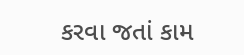કરવા જતાં કામ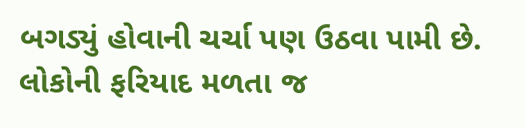બગડ્યું હોવાની ચર્ચા પણ ઉઠવા પામી છે. લોકોની ફરિયાદ મળતા જ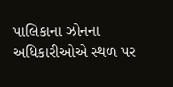પાલિકાના ઝોનના અધિકારીઓએ સ્થળ પર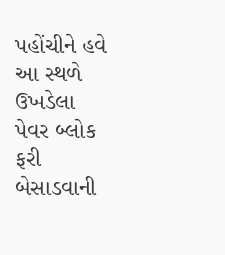પહોંચીને હવે આ સ્થળે ઉખડેલા પેવર બ્લોક ફરી બેસાડવાની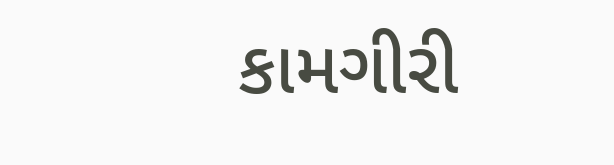કામગીરી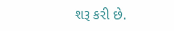શરૂ કરી છે.